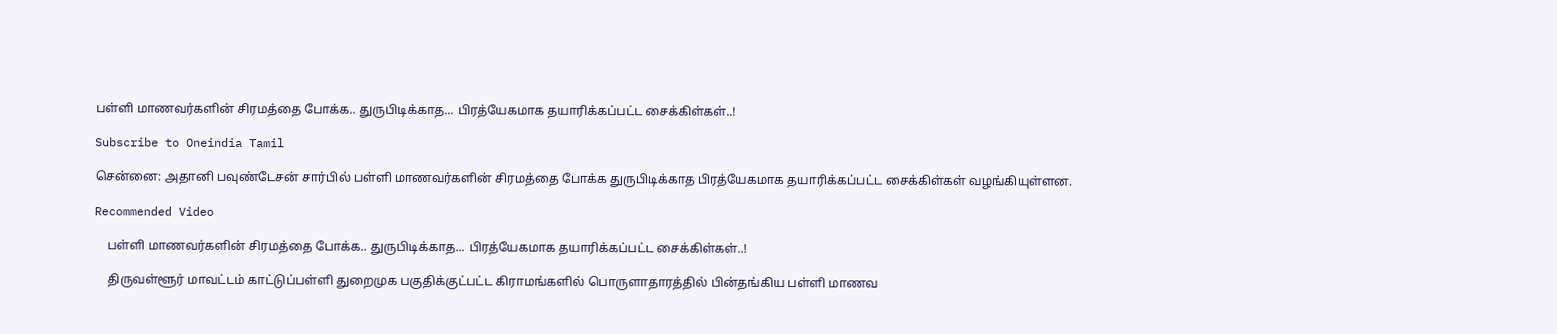பள்ளி மாணவர்களின் சிரமத்தை போக்க.. துருபிடிக்காத... பிரத்யேகமாக தயாரிக்கப்பட்ட சைக்கிள்கள்..!

Subscribe to Oneindia Tamil

சென்னை: அதானி பவுண்டேசன் சார்பில் பள்ளி மாணவர்களின் சிரமத்தை போக்க துருபிடிக்காத பிரத்யேகமாக தயாரிக்கப்பட்ட சைக்கிள்கள் வழங்கியுள்ளன.

Recommended Video

    பள்ளி மாணவர்களின் சிரமத்தை போக்க.. துருபிடிக்காத... பிரத்யேகமாக தயாரிக்கப்பட்ட சைக்கிள்கள்..!

    திருவள்ளூர் மாவட்டம் காட்டுப்பள்ளி துறைமுக பகுதிக்குட்பட்ட கிராமங்களில் பொருளாதாரத்தில் பின்தங்கிய பள்ளி மாணவ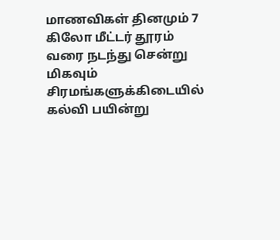மாணவிகள் தினமும் 7 கிலோ மீட்டர் தூரம் வரை நடந்து சென்று மிகவும் சிரமங்களுக்கிடையில் கல்வி பயின்று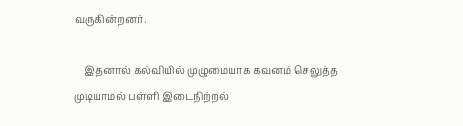வருகின்றனர்.

    இதனால் கல்வியில் முழுமையாக கவனம் செலுத்த முடியாமல் பள்ளி இடைநிற்றல்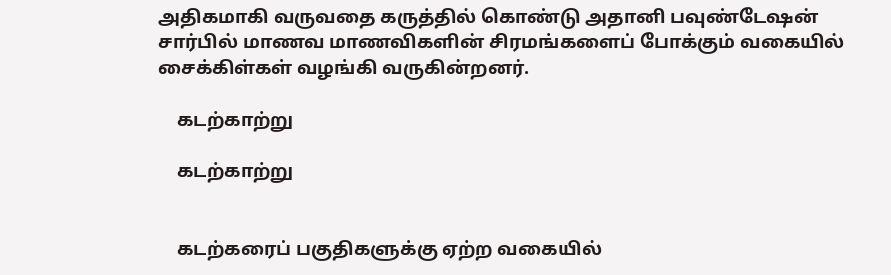அதிகமாகி வருவதை கருத்தில் கொண்டு அதானி பவுண்டேஷன் சார்பில் மாணவ மாணவிகளின் சிரமங்களைப் போக்கும் வகையில் சைக்கிள்கள் வழங்கி வருகின்றனர்.

    கடற்காற்று

    கடற்காற்று


    கடற்கரைப் பகுதிகளுக்கு ஏற்ற வகையில்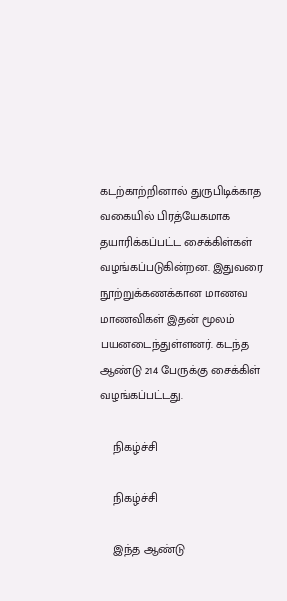கடற்காற்றினால் துருபிடிக்காத வகையில் பிரத்யேகமாக தயாரிக்கப்பட்ட சைக்கிள்கள் வழங்கப்படுகின்றன. இதுவரை நூற்றுக்கணக்கான மாணவ மாணவிகள் இதன் மூலம் பயனடைந்துள்ளனர். கடந்த ஆண்டு 214 பேருக்கு சைக்கிள் வழங்கப்பட்டது.

    நிகழ்ச்சி

    நிகழ்ச்சி

    இந்த ஆண்டு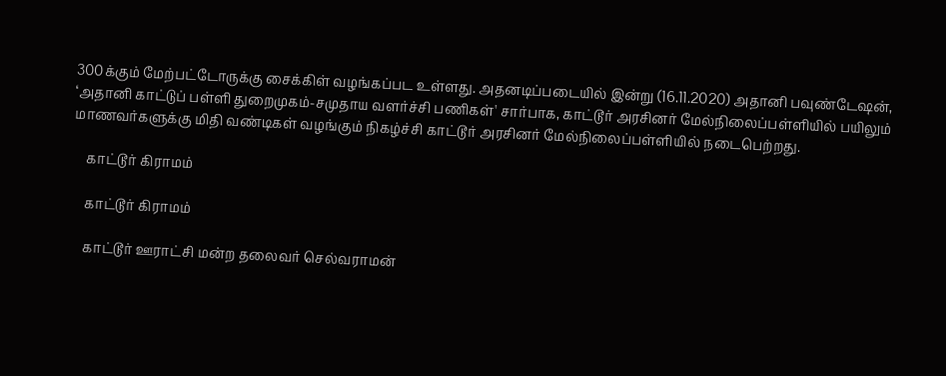300க்கும் மேற்பட்டோருக்கு சைக்கிள் வழங்கப்பட உள்ளது. அதனடிப்படையில் இன்று (16.11.2020) அதானி பவுண்டேஷன், ‘அதானி காட்டுப் பள்ளி துறைமுகம்-சமுதாய வளர்ச்சி பணிகள்' சார்பாக, காட்டூர் அரசினர் மேல்நிலைப்பள்ளியில் பயிலும் மாணவர்களுக்கு மிதி வண்டிகள் வழங்கும் நிகழ்ச்சி காட்டூர் அரசினர் மேல்நிலைப்பள்ளியில் நடைபெற்றது.

    காட்டூர் கிராமம்

    காட்டூர் கிராமம்

    காட்டூர் ஊராட்சி மன்ற தலைவர் செல்வராமன்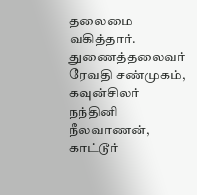தலைமை வகித்தார். துணைத்தலைவர் ரேவதி சண்முகம், கவுன்சிலர் நந்தினி நீலவாணன், காட்டூர்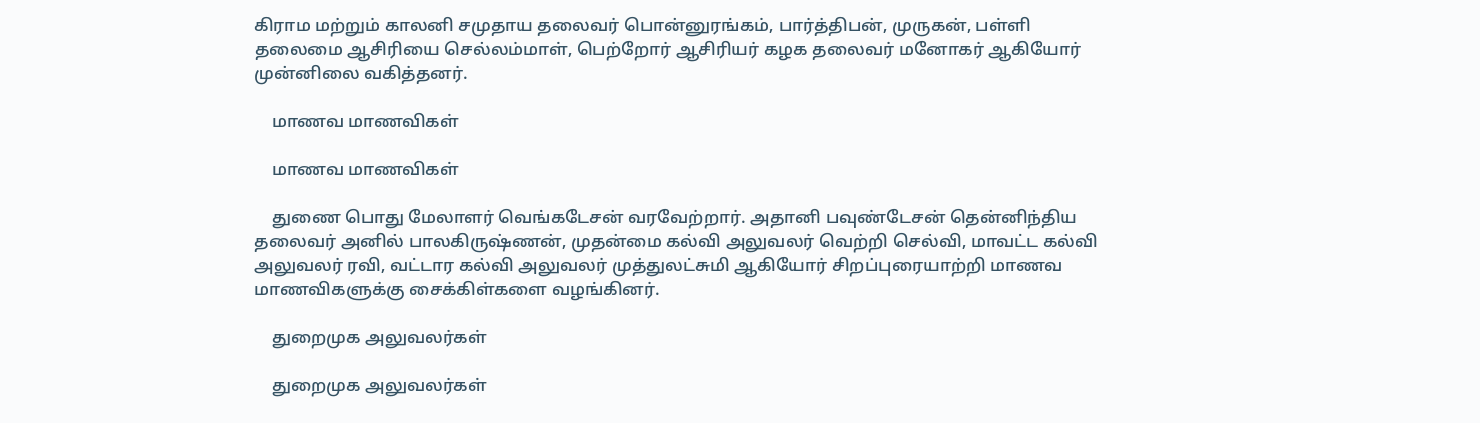கிராம மற்றும் காலனி சமுதாய தலைவர் பொன்னுரங்கம், பார்த்திபன், முருகன், பள்ளி தலைமை ஆசிரியை செல்லம்மாள், பெற்றோர் ஆசிரியர் கழக தலைவர் மனோகர் ஆகியோர் முன்னிலை வகித்தனர்.

    மாணவ மாணவிகள்

    மாணவ மாணவிகள்

    துணை பொது மேலாளர் வெங்கடேசன் வரவேற்றார். அதானி பவுண்டேசன் தென்னிந்திய தலைவர் அனில் பாலகிருஷ்ணன், முதன்மை கல்வி அலுவலர் வெற்றி செல்வி, மாவட்ட கல்வி அலுவலர் ரவி, வட்டார கல்வி அலுவலர் முத்துலட்சுமி ஆகியோர் சிறப்புரையாற்றி மாணவ மாணவிகளுக்கு சைக்கிள்களை வழங்கினர்.

    துறைமுக அலுவலர்கள்

    துறைமுக அலுவலர்கள்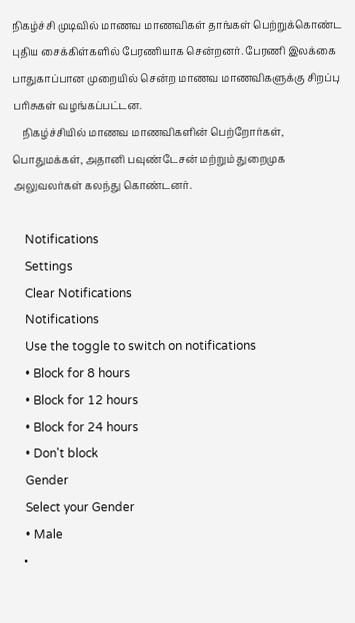நிகழ்ச்சி முடிவில் மாணவ மாணவிகள் தாங்கள் பெற்றுக்கொண்ட புதிய சைக்கிள்களில் பேரணியாக சென்றனர். பேரணி இலக்கை பாதுகாப்பான முறையில் சென்ற மாணவ மாணவிகளுக்கு சிறப்பு பரிசுகள் வழங்கப்பட்டன.
    நிகழ்ச்சியில் மாணவ மாணவிகளின் பெற்றோர்கள், பொதுமக்கள், அதானி பவுண்டேசன் மற்றும் துறைமுக அலுவலர்கள் கலந்து கொண்டனர்.

    Notifications
    Settings
    Clear Notifications
    Notifications
    Use the toggle to switch on notifications
    • Block for 8 hours
    • Block for 12 hours
    • Block for 24 hours
    • Don't block
    Gender
    Select your Gender
    • Male
    •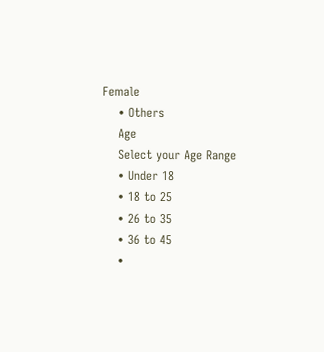Female
    • Others
    Age
    Select your Age Range
    • Under 18
    • 18 to 25
    • 26 to 35
    • 36 to 45
    •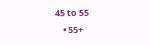45 to 55
    • 55+